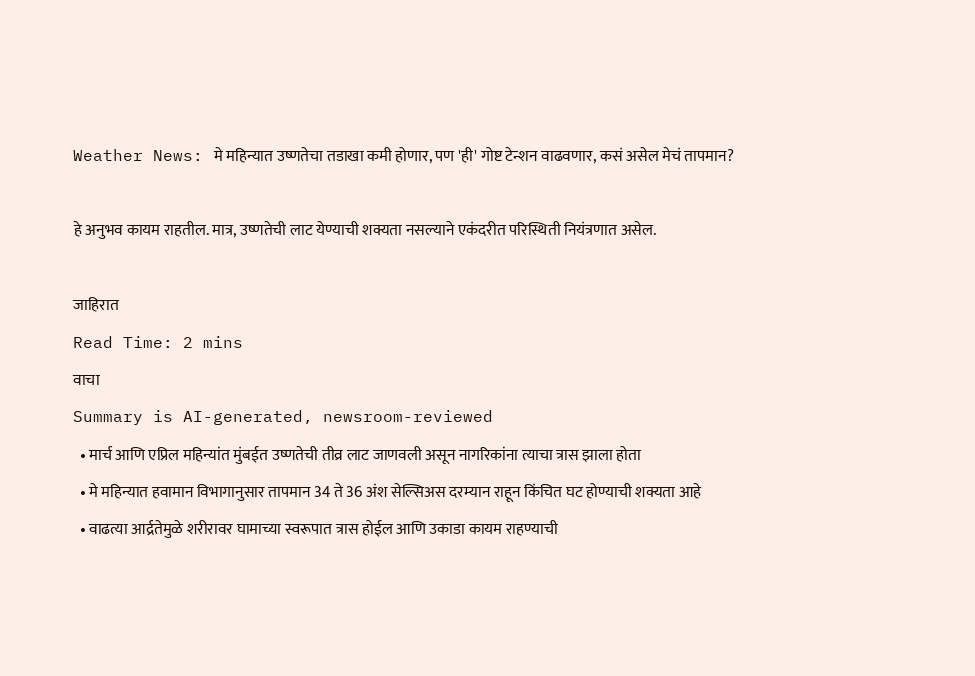Weather News: मे महिन्यात उष्णतेचा तडाखा कमी होणार, पण 'ही' गोष्ट टेन्शन वाढवणार, कसं असेल मेचं तापमान?

हे अनुभव कायम राहतील. मात्र, उष्णतेची लाट येण्याची शक्यता नसल्याने एकंदरीत परिस्थिती नियंत्रणात असेल.

जाहिरात
Read Time: 2 mins
वाचा
Summary is AI-generated, newsroom-reviewed
  • मार्च आणि एप्रिल महिन्यांत मुंबईत उष्णतेची तीव्र लाट जाणवली असून नागरिकांना त्याचा त्रास झाला होता
  • मे महिन्यात हवामान विभागानुसार तापमान 34 ते 36 अंश सेल्सिअस दरम्यान राहून किंचित घट होण्याची शक्यता आहे
  • वाढत्या आर्द्रतेमुळे शरीरावर घामाच्या स्वरूपात त्रास होईल आणि उकाडा कायम राहण्याची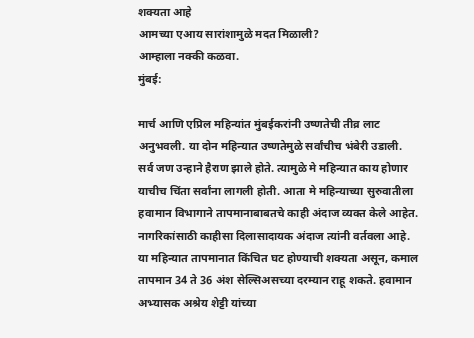शक्यता आहे
आमच्या एआय सारांशामुळे मदत मिळाली?
आम्हाला नक्की कळवा.
मुंबई:

मार्च आणि एप्रिल महिन्यांत मुंबईकरांनी उष्णतेची तीव्र लाट अनुभवली. या दोन महिन्यात उष्णतेमुळे सर्वांचीच भंबेरी उडाली. सर्व जण उन्हाने हैराण झाले होते. त्यामुळे मे महिन्यात काय होणार याचीच चिंता सर्वांना लागली होती. आता मे महिन्याच्या सुरुवातीला हवामान विभागाने तापमानाबाबतचे काही अंदाज व्यक्त केले आहेत.  नागरिकांसाठी काहीसा दिलासादायक अंदाज त्यांनी वर्तवला आहे. या महिन्यात तापमानात किंचित घट होण्याची शक्यता असून, कमाल तापमान 34 ते 36 अंश सेल्सिअसच्या दरम्यान राहू शकते. हवामान अभ्यासक अश्रेय शेट्टी यांच्या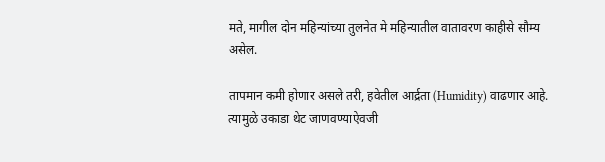मते, मागील दोन महिन्यांच्या तुलनेत मे महिन्यातील वातावरण काहीसे सौम्य असेल.

तापमान कमी होणार असले तरी, हवेतील आर्द्रता (Humidity) वाढणार आहे. त्यामुळे उकाडा थेट जाणवण्याऐवजी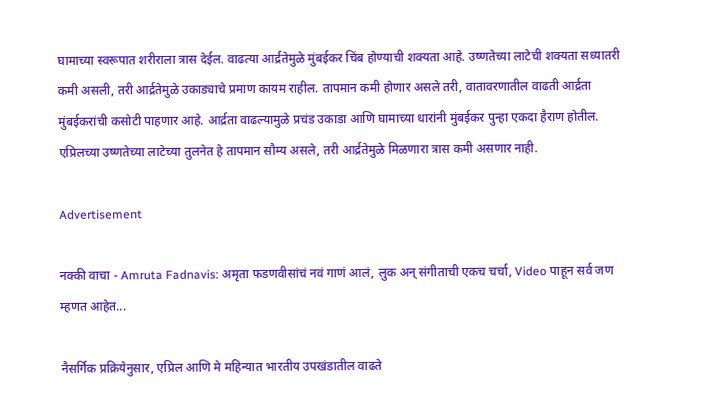घामाच्या स्वरूपात शरीराला त्रास देईल. वाढत्या आर्द्रतेमुळे मुंबईकर चिंब होण्याची शक्यता आहे. उष्णतेच्या लाटेची शक्यता सध्यातरी कमी असली, तरी आर्द्रतेमुळे उकाड्याचे प्रमाण कायम राहील. तापमान कमी होणार असले तरी, वातावरणातील वाढती आर्द्रता मुंबईकरांची कसोटी पाहणार आहे. आर्द्रता वाढल्यामुळे प्रचंड उकाडा आणि घामाच्या धारांनी मुंबईकर पुन्हा एकदा हैराण होतील. एप्रिलच्या उष्णतेच्या लाटेच्या तुलनेत हे तापमान सौम्य असले, तरी आर्द्रतेमुळे मिळणारा त्रास कमी असणार नाही.

Advertisement

नक्की वाचा - Amruta Fadnavis: अमृता फडणवीसांचं नवं गाणं आलं, लुक अन् संगीताची एकच चर्चा, Video पाहून सर्व जण म्हणत आहेत...

नैसर्गिक प्रक्रियेनुसार, एप्रिल आणि मे महिन्यात भारतीय उपखंडातील वाढते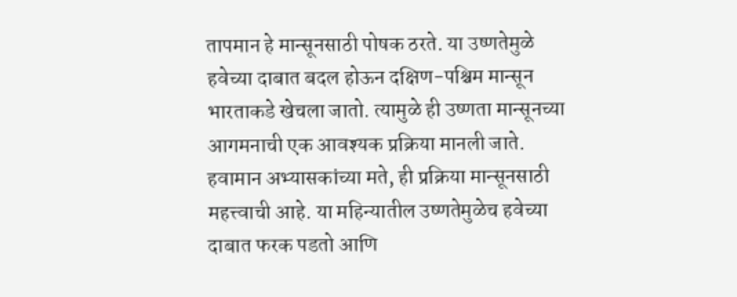तापमान हे मान्सूनसाठी पोषक ठरते. या उष्णतेमुळे हवेच्या दाबात बदल होऊन दक्षिण-पश्चिम मान्सून भारताकडे खेचला जातो. त्यामुळे ही उष्णता मान्सूनच्या आगमनाची एक आवश्यक प्रक्रिया मानली जाते. हवामान अभ्यासकांच्या मते, ही प्रक्रिया मान्सूनसाठी महत्त्वाची आहे. या महिन्यातील उष्णतेमुळेच हवेच्या दाबात फरक पडतो आणि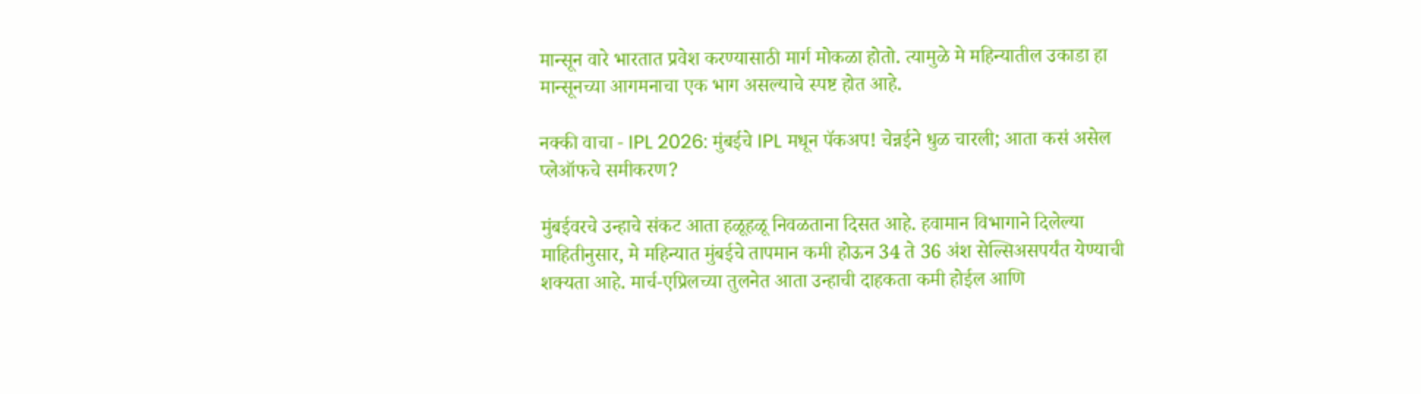मान्सून वारे भारतात प्रवेश करण्यासाठी मार्ग मोकळा होतो. त्यामुळे मे महिन्यातील उकाडा हा मान्सूनच्या आगमनाचा एक भाग असल्याचे स्पष्ट होत आहे.

नक्की वाचा - IPL 2026: मुंबईचे IPL मधून पॅकअप! चेन्नईने धुळ चारली; आता कसं असेल प्लेऑफचे समीकरण?

मुंबईवरचे उन्हाचे संकट आता हळूहळू निवळताना दिसत आहे. हवामान विभागाने दिलेल्या माहितीनुसार, मे महिन्यात मुंबईचे तापमान कमी होऊन 34 ते 36 अंश सेल्सिअसपर्यंत येण्याची शक्यता आहे. मार्च-एप्रिलच्या तुलनेत आता उन्हाची दाहकता कमी होईल आणि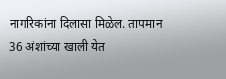नागरिकांना दिलासा मिळेल. तापमान 36 अंशांच्या खाली येत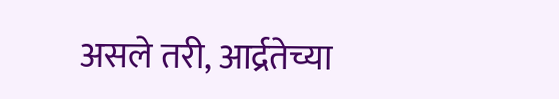असले तरी, आर्द्रतेच्या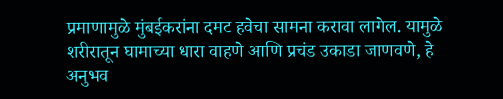प्रमाणामुळे मुंबईकरांना दमट हवेचा सामना करावा लागेल. यामुळे शरीरातून घामाच्या धारा वाहणे आणि प्रचंड उकाडा जाणवणे, हे अनुभव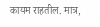कायम राहतील. मात्र,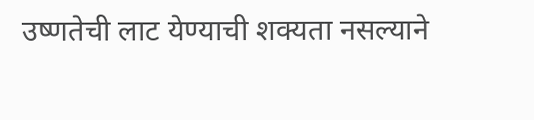उष्णतेची लाट येण्याची शक्यता नसल्याने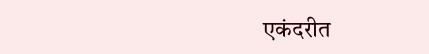एकंदरीत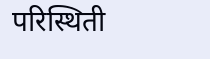परिस्थिती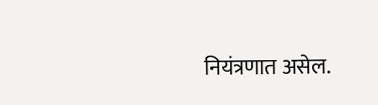नियंत्रणात असेल.